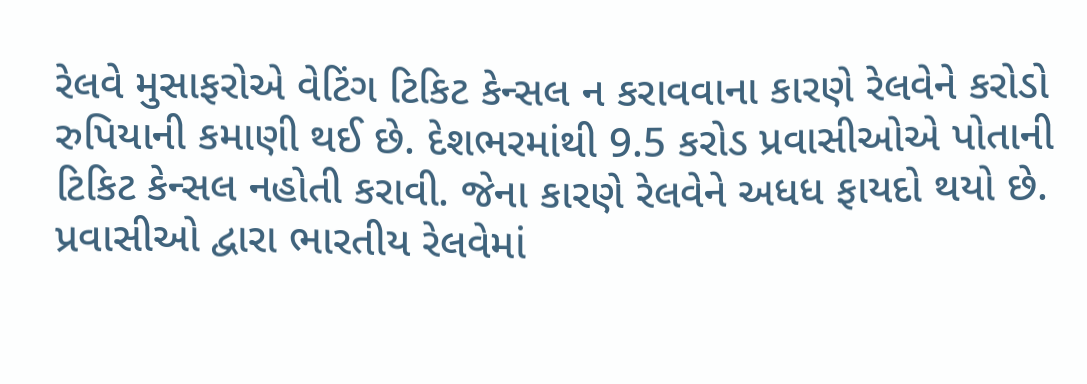રેલવે મુસાફરોએ વેટિંગ ટિકિટ કેન્સલ ન કરાવવાના કારણે રેલવેને કરોડો રુપિયાની કમાણી થઈ છે. દેશભરમાંથી 9.5 કરોડ પ્રવાસીઓએ પોતાની ટિકિટ કેન્સલ નહોતી કરાવી. જેના કારણે રેલવેને અધધ ફાયદો થયો છે. પ્રવાસીઓ દ્વારા ભારતીય રેલવેમાં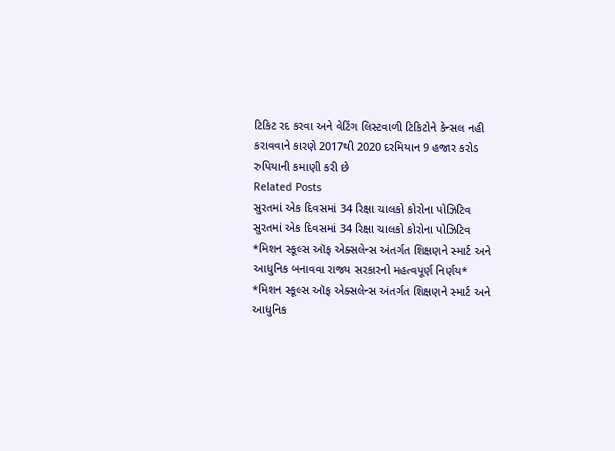ટિકિટ રદ કરવા અને વેટિંગ લિસ્ટવાળી ટિકિટોને કેન્સલ નહી કરાવવાને કારણે 2017થી 2020 દરમિયાન 9 હજાર કરોડ રુપિયાની કમાણી કરી છે
Related Posts
સુરતમાં એક દિવસમાં 34 રિક્ષા ચાલકો કોરોના પોઝિટિવ
સુરતમાં એક દિવસમાં 34 રિક્ષા ચાલકો કોરોના પોઝિટિવ
*મિશન સ્કૂલ્સ ઑફ એક્સલેન્સ અંતર્ગત શિક્ષણને સ્માર્ટ અને આધુનિક બનાવવા રાજ્ય સરકારનો મહત્વપૂર્ણ નિર્ણય*
*મિશન સ્કૂલ્સ ઑફ એક્સલેન્સ અંતર્ગત શિક્ષણને સ્માર્ટ અને આધુનિક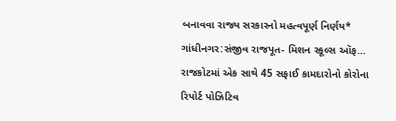બનાવવા રાજ્ય સરકારનો મહત્વપૂર્ણ નિર્ણય* ગાંધીનગર:સંજીવ રાજપૂત- મિશન સ્કૂલ્સ ઑફ…
રાજકોટમાં એક સાથે 45 સફાઈ કામદારોનો કોરોના રિપોર્ટ પોઝિટિવ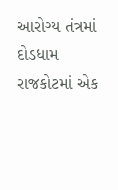આરોગ્ય તંત્રમાં દોડધામ
રાજકોટમાં એક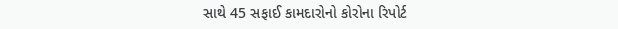સાથે 45 સફાઈ કામદારોનો કોરોના રિપોર્ટ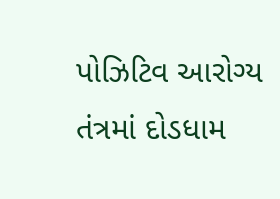પોઝિટિવ આરોગ્ય તંત્રમાં દોડધામ